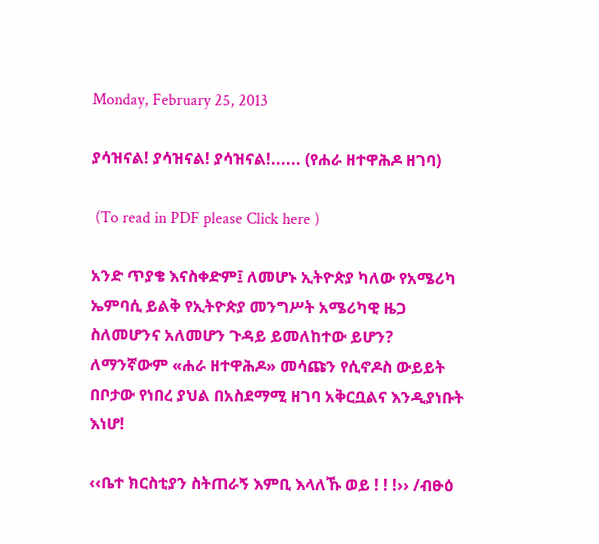Monday, February 25, 2013

ያሳዝናል! ያሳዝናል! ያሳዝናል!...... (የሐራ ዘተዋሕዶ ዘገባ)

 (To read in PDF please Click here )

አንድ ጥያቄ እናስቀድም፤ ለመሆኑ ኢትዮጵያ ካለው የአሜሪካ ኤምባሲ ይልቅ የኢትዮጵያ መንግሥት አሜሪካዊ ዜጋ ስለመሆንና አለመሆን ጉዳይ ይመለከተው ይሆን? ለማንኛውም «ሐራ ዘተዋሕዶ» መሳጩን የሲኖዶስ ውይይት በቦታው የነበረ ያህል በአስደማሚ ዘገባ አቅርቧልና እንዲያነቡት እነሆ!

‹‹ቤተ ክርስቲያን ስትጠራኝ እምቢ እላለኹ ወይ ! ! !›› /ብፁዕ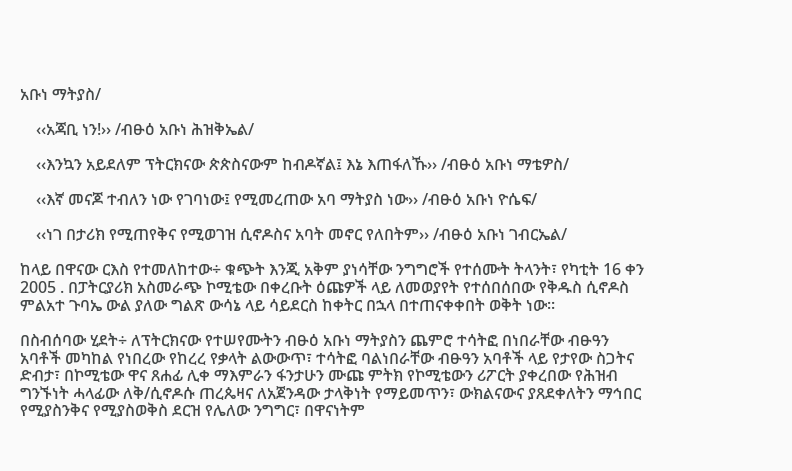አቡነ ማትያስ/

    ‹‹አጃቢ ነን!›› /ብፁዕ አቡነ ሕዝቅኤል/

    ‹‹እንኳን አይደለም ፕትርክናው ጵጵስናውም ከብዶኛል፤ እኔ እጠፋለኹ›› /ብፁዕ አቡነ ማቴዎስ/

    ‹‹እኛ መናጆ ተብለን ነው የገባነው፤ የሚመረጠው አባ ማትያስ ነው›› /ብፁዕ አቡነ ዮሴፍ/

    ‹‹ነገ በታሪክ የሚጠየቅና የሚወገዝ ሲኖዶስና አባት መኖር የለበትም›› /ብፁዕ አቡነ ገብርኤል/

ከላይ በዋናው ርእስ የተመለከተው÷ ቁጭት እንጂ አቅም ያነሳቸው ንግግሮች የተሰሙት ትላንት፣ የካቲት 16 ቀን 2005 . በፓትርያሪክ አስመራጭ ኮሚቴው በቀረቡት ዕጩዎች ላይ ለመወያየት የተሰበሰበው የቅዱስ ሲኖዶስ ምልአተ ጉባኤ ውል ያለው ግልጽ ውሳኔ ላይ ሳይደርስ ከቀትር በኋላ በተጠናቀቀበት ወቅት ነው፡፡

በስብሰባው ሂደት÷ ለፕትርክናው የተሠየሙትን ብፁዕ አቡነ ማትያስን ጨምሮ ተሳትፎ በነበራቸው ብፁዓን አባቶች መካከል የነበረው የከረረ የቃላት ልውውጥ፣ ተሳትፎ ባልነበራቸው ብፁዓን አባቶች ላይ የታየው ስጋትና ድብታ፣ በኮሚቴው ዋና ጸሐፊ ሊቀ ማእምራን ፋንታሁን ሙጩ ምትክ የኮሚቴውን ሪፖርት ያቀረበው የሕዝብ ግንኙነት ሓላፊው ለቅ/ሲኖዶሱ ጠረጴዛና ለአጀንዳው ታላቅነት የማይመጥን፣ ውክልናውና ያጸደቀለትን ማኅበር የሚያስንቅና የሚያስወቅስ ደርዝ የሌለው ንግግር፣ በዋናነትም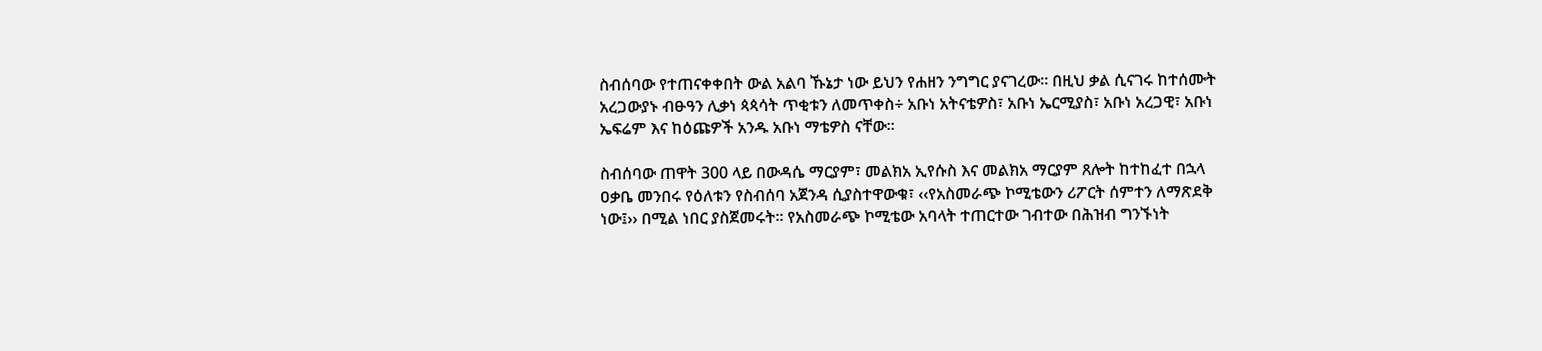ስብሰባው የተጠናቀቀበት ውል አልባ ኹኔታ ነው ይህን የሐዘን ንግግር ያናገረው፡፡ በዚህ ቃል ሲናገሩ ከተሰሙት አረጋውያኑ ብፁዓን ሊቃነ ጳጳሳት ጥቂቱን ለመጥቀስ÷ አቡነ አትናቴዎስ፣ አቡነ ኤርሚያስ፣ አቡነ አረጋዊ፣ አቡነ ኤፍሬም እና ከዕጩዎች አንዱ አቡነ ማቴዎስ ናቸው፡፡

ስብሰባው ጠዋት 300 ላይ በውዳሴ ማርያም፣ መልክአ ኢየሱስ እና መልክአ ማርያም ጸሎት ከተከፈተ በኋላ ዐቃቤ መንበሩ የዕለቱን የስብሰባ አጀንዳ ሲያስተዋውቁ፣ ‹‹የአስመራጭ ኮሚቴውን ሪፖርት ሰምተን ለማጽደቅ ነው፤›› በሚል ነበር ያስጀመሩት፡፡ የአስመራጭ ኮሚቴው አባላት ተጠርተው ገብተው በሕዝብ ግንኙነት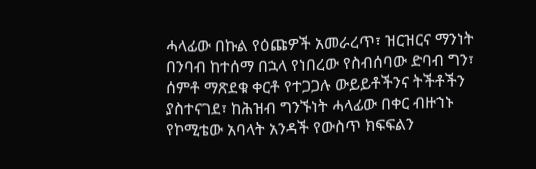ሓላፊው በኩል የዕጩዎች አመራረጥ፣ ዝርዝርና ማንነት በንባብ ከተሰማ በኋላ የነበረው የስብሰባው ድባብ ግን፣ ሰምቶ ማጽደቁ ቀርቶ የተጋጋሉ ውይይቶችንና ትችቶችን ያስተናገደ፣ ከሕዝብ ግንኙነት ሓላፊው በቀር ብዙኀኑ የኮሚቴው አባላት አንዳች የውስጥ ክፍፍልን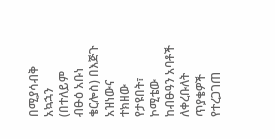በሚያሳብቅ አኳኋን (በተለይም ብፁዕ አቡነ ቄርሎስ) በእጅጉ አዝነውና ተክዘው የታዩበት፣ ኮሚቴው ከብፁዓን አባቶች ለቀረቡለት ጥያቄዎች የተረጋገጠ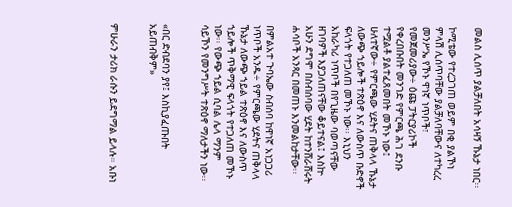መልስ ሊሰጥ ያልቻለበት አሳዛኝ ኹኔታ ነበር፡፡

ኮሚቴው የተረጋገጠ ወይም በቂ ያልኾነ ምላሽ ሊሰጥባቸው ያልቻለባቸውና ለተካረረ መንሥኤ የኾኑ ዋነኛ ነጥቦች፣ የመጀመሪያው÷ ዕጩ ፓትርያሪኮች የቀረበቡበት መንገድ የምርጫ ሕገ ደንቡ ተሟልቶ ያልተፈጸመበት መኾኑ ነው፤ ሁለተኛው÷ የምርጫው ሂደትና ጠቅላላ ኹኔታ ለውጭ ኀይሎች ተጽዕኖ እና ለውስጥ ቡድኖች ፍላጎት የተጋለጠ መኾኑ ነው፡፡ እኒህን አከራካሪ ነጥቦች በየጊዜው ባወጣናቸው ዘገባዎች እያጋለጠናቸው ቆይተናል፤ እስኵ አሁን ደግሞ በስብሰባው ሂደት ከተንሸራሸሩት ሐሳቦች አንጻር በመጠኑ እንመልከታቸው፡፡

በምልአተ ጉባኤው ስብሰባ ከዋነኛ አነጋጋሪ ነጥቦች አንዱ÷ የምርጫው ሂደትና ጠቅላላ ኹኔታ ለውጭ ኀይል ተጽዕኖ እና ለውስጥ ኀይሎች ጥቅማዊ ፍላጎት የተጋለጠ መኾኑ ነው፡፡ የውጭ ኀይል ሲባል ሌላ ማንም ሳይኾን የመንግሥት ተጽዕኖ ማለታችን ነው፡፡


«በር ድብደባን ያየ፤ እስኪያፈጡበት አይጠብቅም»


ምሁራን ታሪክ ራሱን ይደግማል ይላሉ። አቡነ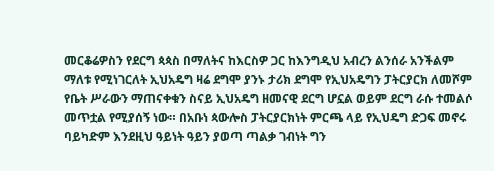መርቆሬዎስን የደርግ ጳጳስ በማለትና ከእርስዎ ጋር ከእንግዲህ አብረን ልንሰራ አንችልም ማለቱ የሚነገርለት ኢህአዴግ ዛሬ ደግሞ ያንኑ ታሪክ ደግሞ የኢህአዴግን ፓትርያርክ ለመሾም የቤት ሥራውን ማጠናቀቁን ስናይ ኢህአዴግ ዘመናዊ ደርግ ሆኗል ወይም ደርግ ራሱ ተመልሶ መጥቷል የሚያሰኝ ነው። በአቡነ ጳውሎስ ፓትርያርክነት ምርጫ ላይ የኢህዴግ ድጋፍ መኖሩ ባይካድም እንደዚህ ዓይነት ዓይን ያወጣ ጣልቃ ገብነት ግን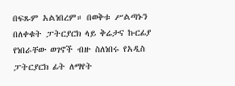በፍጹም አልነበረም። በወቅቱ ሥልጣኑን በለቀቁት ፓትርያርክ ላይ ቅሬታና ኩርፊያ የነበራቸው ወገኖች ብዙ ስለነበሩ የአዲስ ፓትርያርክ ፊት ለማየት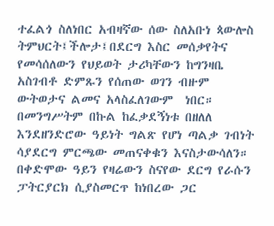ተፈልጎ ስለነበር አብዛኛው ሰው ስለአቡነ ጳውሎስ ትምህርት፤ችሎታ፤በደርግ እስር መሰቃየትና የመሳሰለውን የህይወት ታሪካቸውን ከግንዛቤ አስገብቶ ድምጹን የሰጠው ወገን ብዙም ውትወታና ልመና አላስፈለገውም  ነበር። በመንግሥትም በኩል ከፈቃደኝነቱ በዘለለ እንደዘንድሮው ዓይነት ግልጽ የሆነ ጣልቃ ገብነት ሳያደርግ ምርጫው መጠናቀቁን እናስታውሳለን።  በቀድሞው ዓይን የዛሬውን ስናየው ደርግ የራሱን ፓትርያርክ ሲያስመርጥ ከነበረው ጋር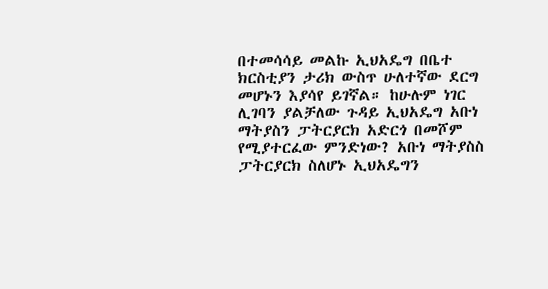በተመሳሳይ መልኩ ኢህአዴግ በቤተ ክርስቲያን ታሪክ ውስጥ ሁለተኛው ደርግ መሆኑን እያሳየ ይገኛል። ከሁሉም ነገር ሊገባን ያልቻለው ጉዳይ ኢህአዴግ አቡነ ማትያስን ፓትርያርክ አድርጎ በመሾም የሚያተርፈው ምንድነው? አቡነ ማትያስስ ፓትርያርክ ስለሆኑ ኢህአዴግን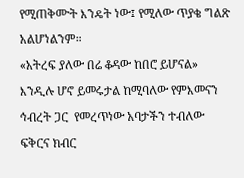የሚጠቅሙት እንዴት ነው፤ የሚለው ጥያቄ ግልጽ አልሆነልንም።
«አትረፍ ያለው በሬ ቆዳው ከበሮ ይሆናል» እንዲሉ ሆኖ ይመሩታል ከሚባለው የምእመናን ኅብረት ጋር  የመረጥነው አባታችን ተብለው ፍቅርና ክብር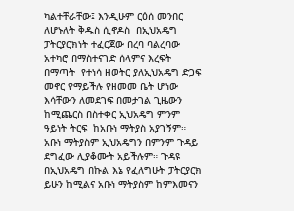ካልተቸራቸው፤ እንዲሁም ርዕሰ መንበር ለሆኑለት ቅዱስ ሲኖዶስ  በኢህአዴግ ፓትርያርክነት ተፈርጀው በረባ ባልረባው አተካሮ በማስተናገድ ሰላምና እረፍት በማጣት  የተነሳ ዘወትር ያለኢህአዴግ ድጋፍ መኖር የማይችሉ የዘመመ ቤት ሆነው እሳቸውን ለመደገፍ በመታገል ጊዜውን ከሚጨርስ በስተቀር ኢህአዴግ ምንም ዓይነት ትርፍ  ከአቡነ ማትያስ አያገኝም። አቡነ ማትያስም ኢህአዴግን በምንም ጉዳይ ደግፈው ሊያቆሙት አይችሉም። ጉዳዩ በኢህአዴግ በኩል እኔ የፈለግሁት ፓትርያርክ ይሁን ከሚልና አቡነ ማትያስም ከምእመናን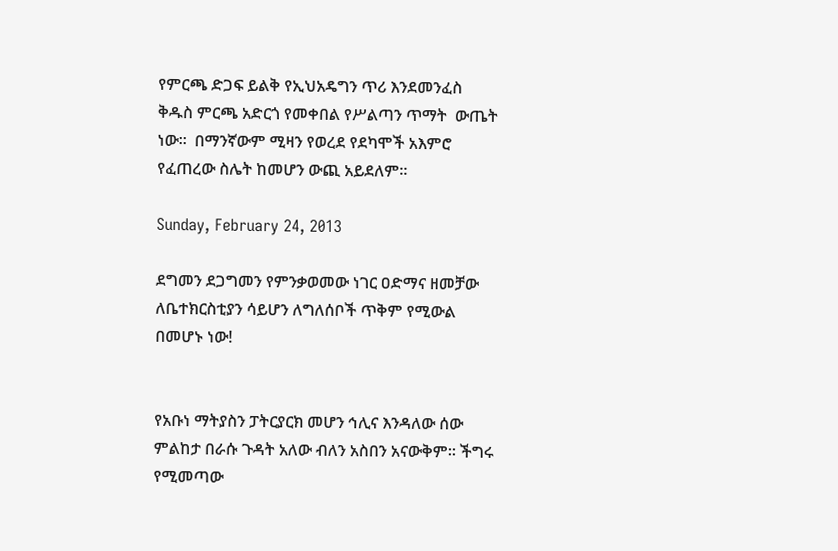የምርጫ ድጋፍ ይልቅ የኢህአዴግን ጥሪ እንደመንፈስ ቅዱስ ምርጫ አድርጎ የመቀበል የሥልጣን ጥማት  ውጤት ነው።  በማንኛውም ሚዛን የወረደ የደካሞች አእምሮ የፈጠረው ስሌት ከመሆን ውጪ አይደለም።

Sunday, February 24, 2013

ደግመን ደጋግመን የምንቃወመው ነገር ዐድማና ዘመቻው ለቤተክርስቲያን ሳይሆን ለግለሰቦች ጥቅም የሚውል በመሆኑ ነው!


የአቡነ ማትያስን ፓትርያርክ መሆን ኅሊና እንዳለው ሰው ምልከታ በራሱ ጉዳት አለው ብለን አስበን አናውቅም። ችግሩ የሚመጣው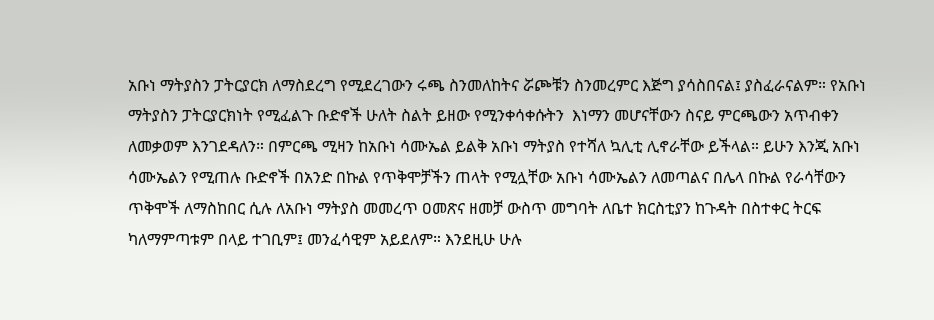አቡነ ማትያስን ፓትርያርክ ለማስደረግ የሚደረገውን ሩጫ ስንመለከትና ሯጮቹን ስንመረምር እጅግ ያሳስበናል፤ ያስፈራናልም። የአቡነ ማትያስን ፓትርያርክነት የሚፈልጉ ቡድኖች ሁለት ስልት ይዘው የሚንቀሳቀሱትን  እነማን መሆናቸውን ስናይ ምርጫውን አጥብቀን ለመቃወም እንገደዳለን። በምርጫ ሚዛን ከአቡነ ሳሙኤል ይልቅ አቡነ ማትያስ የተሻለ ኳሊቲ ሊኖራቸው ይችላል። ይሁን እንጂ አቡነ ሳሙኤልን የሚጠሉ ቡድኖች በአንድ በኩል የጥቅሞቻችን ጠላት የሚሏቸው አቡነ ሳሙኤልን ለመጣልና በሌላ በኩል የራሳቸውን ጥቅሞች ለማስከበር ሲሉ ለአቡነ ማትያስ መመረጥ ዐመጽና ዘመቻ ውስጥ መግባት ለቤተ ክርስቲያን ከጉዳት በስተቀር ትርፍ ካለማምጣቱም በላይ ተገቢም፤ መንፈሳዊም አይደለም። እንደዚሁ ሁሉ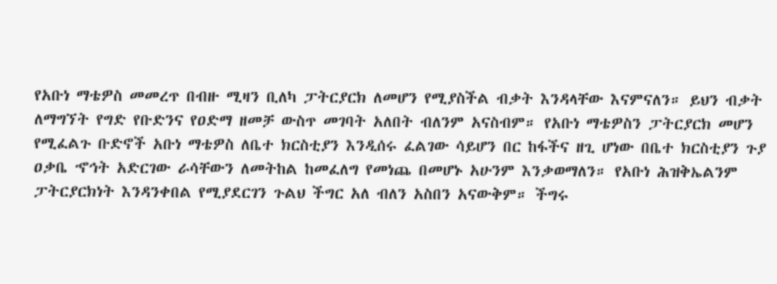የአቡነ ማቴዎስ መመረጥ በብዙ ሚዛን ቢለካ ፓትርያርክ ለመሆን የሚያስችል ብቃት እንዳላቸው እናምናለን። ይህን ብቃት ለማግኘት የግድ የቡድንና የዐድማ ዘመቻ ውስጥ መገባት አለበት ብለንም አናስብም። የአቡነ ማቴዎስን ፓትርያርክ መሆን የሚፈልጉ ቡድኖች አቡነ ማቴዎስ ለቤተ ክርስቲያን እንዲሰሩ ፈልገው ሳይሆን በር ከፋችና ዘጊ ሆነው በቤተ ክርስቲያን ጉያ ዐቃቤ ኆኅት አድርገው ራሳቸውን ለመትከል ከመፈለግ የመነጨ በመሆኑ አሁንም እንቃወማለን። የአቡነ ሕዝቅኤልንም ፓትርያርክነት እንዳንቀበል የሚያደርገን ጉልህ ችግር አለ ብለን አስበን አናውቅም። ችግሩ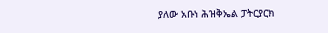ያለው አቡነ ሕዝቅኤል ፓትርያርክ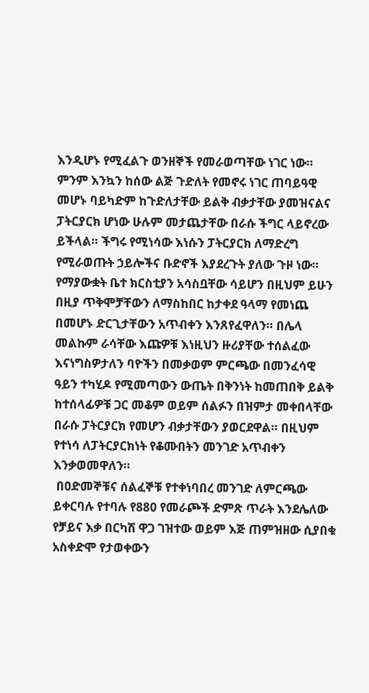እንዲሆኑ የሚፈልጉ ወንዘኞች የመራወጣቸው ነገር ነው።  ምንም እንኳን ከሰው ልጅ ጉድለት የመኖሩ ነገር ጠባይዓዊ መሆኑ ባይካድም ከጉድለታቸው ይልቅ ብቃታቸው ያመዝናልና ፓትርያርክ ሆነው ሁሉም መታጨታቸው በራሱ ችግር ላይኖረው ይችላል። ችግሩ የሚነሳው እነሱን ፓትርያርክ ለማድረግ የሚራወጡት ኃይሎችና ቡድኖች እያደረጉት ያለው ጉዞ ነው። የማያውቋት ቤተ ክርስቲያን አሳስቧቸው ሳይሆን በዚህም ይሁን በዚያ ጥቅሞቻቸውን ለማስከበር ከታቀደ ዓላማ የመነጨ በመሆኑ ድርጊታቸውን አጥብቀን እንጸየፈዋለን። በሌላ መልኩም ራሳቸው እጩዎቹ እነዚህን ዙሪያቸው ተሰልፈው እናነግስዎታለን ባዮችን በመቃወም ምርጫው በመንፈሳዊ ዓይን ተካሂዶ የሚመጣውን ውጤት በቅንነት ከመጠበቅ ይልቅ ከተሰላፊዎቹ ጋር መቆም ወይም ሰልፉን በዝምታ መቀበላቸው በራሱ ፓትርያርክ የመሆን ብቃታቸውን ያወርደዋል። በዚህም የተነሳ ለፓትርያርክነት የቆሙበትን መንገድ አጥብቀን እንቃወመዋለን።
 በዐድመኞቹና ሰልፈኞቹ የተቀነባበረ መንገድ ለምርጫው ይቀርባሉ የተባሉ የ880 የመራጮች ድምጽ ጥራት እንደሌለው የቻይና እቃ በርካሽ ዋጋ ገዝተው ወይም እጅ ጠምዝዘው ሲያበቁ አስቀድሞ የታወቀውን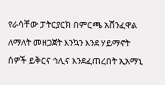የራሳቸው ፓትርያርክ በምርጫ አሸንፈዋል ለማለት መዘጋጀት እንኳን እንደ ሃይማኖት ሰዎች ይቅርና ኅሊና እንደፈጠረበት ኢአማኒ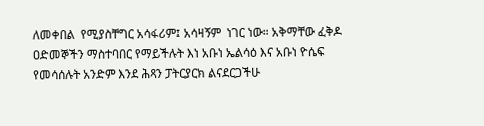ለመቀበል  የሚያስቸግር አሳፋሪም፤ አሳዛኝም  ነገር ነው። አቅማቸው ፈቅዶ ዐድመኞችን ማስተባበር የማይችሉት እነ አቡነ ኤልሳዕ እና አቡነ ዮሴፍ የመሳሰሉት አንድም እንደ ሕጻን ፓትርያርክ ልናደርጋችሁ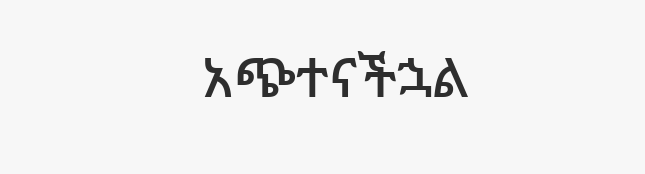አጭተናችኋል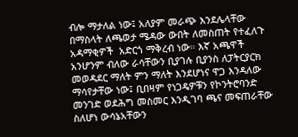ብሎ ማታለል ነው፤ አለያም መራጭ እንደሌላቸው በማስላት ለጫወታ ሜዳው ውበት ለመስጠት የተፈለጉ አዳማቂዎች  አድርጎ ማቅረብ ነው። እኛ አጫዋች አንሆንም ብለው ራሳቸውን ቢያገሉ ቢያንስ ለፓትርያርክ መወዳደር ማለት ምን ማለት እንደሆነና ዋጋ እንዳለው ማሳየታቸው ነው፤ ቢበዛም የነጋዴዎቹን የኮንትሮባንድ መንገድ ወደሕግ መስመር እንዲገባ ጫና መፍጠራቸው ስለሆነ ውሳኔአቸውን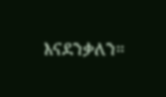እናደንቃለን።